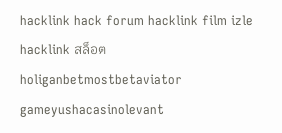hacklink hack forum hacklink film izle hacklink สล็อตholiganbetmostbetaviator gameyushacasinolevant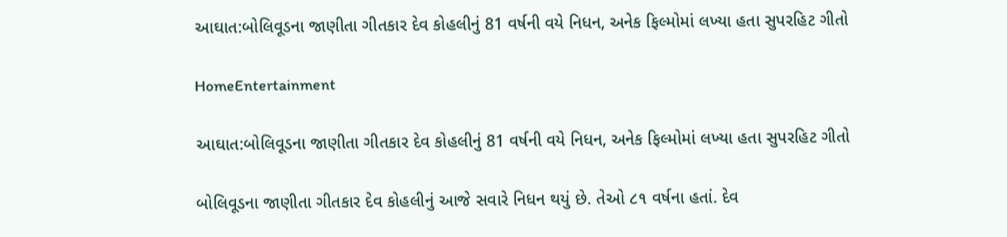આઘાત:બોલિવૂડના જાણીતા ગીતકાર દેવ કોહલીનું 81 વર્ષની વયે નિધન, અનેક ફિલ્મોમાં લખ્યા હતા સુપરહિટ ગીતો

HomeEntertainment

આઘાત:બોલિવૂડના જાણીતા ગીતકાર દેવ કોહલીનું 81 વર્ષની વયે નિધન, અનેક ફિલ્મોમાં લખ્યા હતા સુપરહિટ ગીતો

બોલિવૂડના જાણીતા ગીતકાર દેવ કોહલીનું આજે સવારે નિધન થયું છે. તેઓ ૮૧ વર્ષના હતાં. દેવ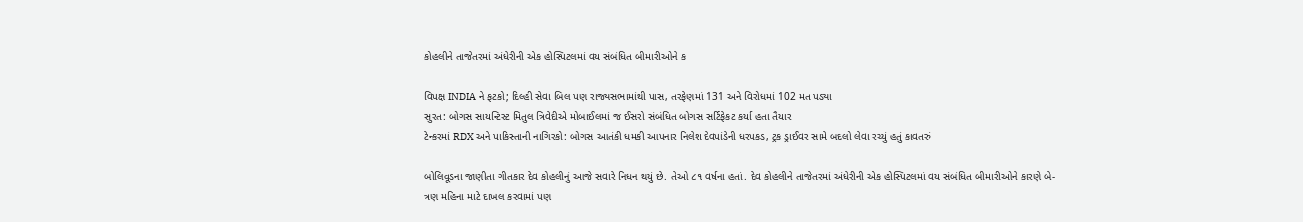કોહલીને તાજેતરમાં અંધેરીની એક હોસ્પિટલમાં વય સંબંધિત બીમારીઓને ક

વિપક્ષ INDIA ને ફટકો; દિલ્હી સેવા બિલ પણ રાજ્યસભામાંથી પાસ, તરફેણમાં 131 અને વિરોધમાં 102 મત પડ્યા
સુરત: બોગસ સાયન્ટિસ્ટ મિતુલ ત્રિવેદીએ મોબાઈલમાં જ ઈસરો સંબંધિત બોગસ સર્ટિફેકટ કર્યા હતા તૈયાર
ટેન્કરમાં RDX અને પાકિસ્તાની નાગિરકો: બોગસ આતંકી ધમકી આપનાર નિલેશ દેવપાંડેની ધરપકડ, ટ્રક ડ્રાઈવર સામે બદલો લેવા રચ્યું હતું કાવતરું

બોલિવૂડના જાણીતા ગીતકાર દેવ કોહલીનું આજે સવારે નિધન થયું છે. તેઓ ૮૧ વર્ષના હતાં. દેવ કોહલીને તાજેતરમાં અંધેરીની એક હોસ્પિટલમાં વય સંબંધિત બીમારીઓને કારણે બે-ત્રણ મહિના માટે દાખલ કરવામાં પણ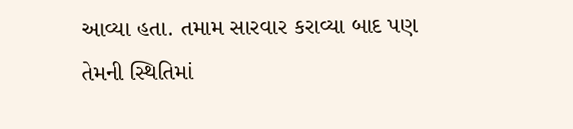આવ્યા હતા. તમામ સારવાર કરાવ્યા બાદ પણ તેમની સ્થિતિમાં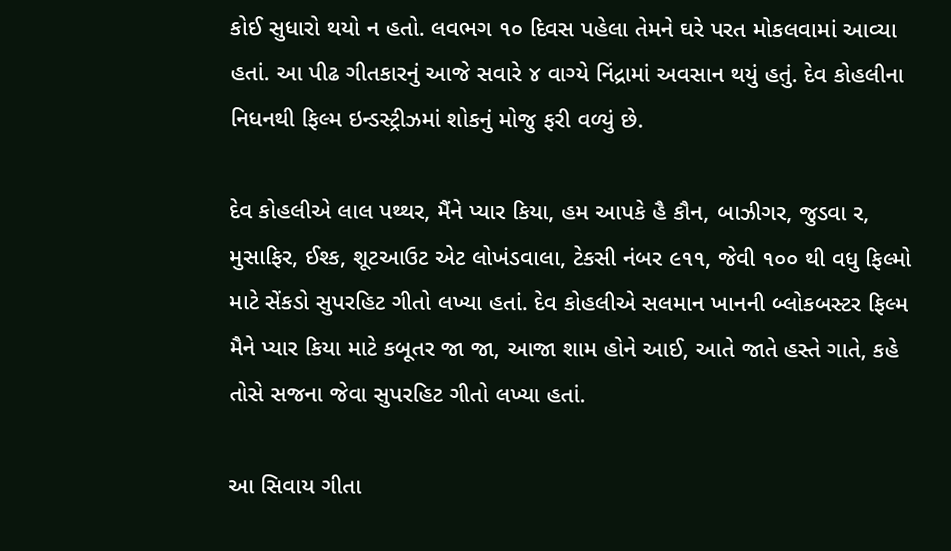કોઈ સુધારો થયો ન હતો. લવભગ ૧૦ દિવસ પહેલા તેમને ઘરે પરત મોકલવામાં આવ્યા હતાં. આ પીઢ ગીતકારનું આજે સવારે ૪ વાગ્યે નિંદ્રામાં અવસાન થયું હતું. દેવ કોહલીના નિધનથી ફિલ્મ ઇન્ડસ્ટ્રીઝમાં શોકનું મોજુ ફરી વળ્યું છે.

દેવ કોહલીએ લાલ પથ્થર, મૈંને પ્યાર કિયા, હમ આપકે હૈ કૌન, બાઝીગર, જુડવા ર, મુસાફિર, ઈશ્ક, શૂટઆઉટ એટ લોખંડવાલા, ટેકસી નંબર ૯૧૧, જેવી ૧૦૦ થી વધુ ફિલ્મો માટે સેંકડો સુપરહિટ ગીતો લખ્યા હતાં. દેવ કોહલીએ સલમાન ખાનની બ્લોકબસ્ટર ફિલ્મ મૈને પ્યાર કિયા માટે કબૂતર જા જા, આજા શામ હોને આઈ, આતે જાતે હસ્તે ગાતે, કહે તોસે સજના જેવા સુપરહિટ ગીતો લખ્યા હતાં.

આ સિવાય ગીતા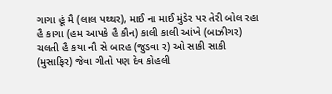ગાગા હૂં મૈ (લાલ પથ્થર), માઈ ના માઈ મુંડેર પર તેરી બોલ રહા હૈ કાગા (હમ આપકે હૈ કૌન) કાલી કાલી આંખે (બાઝીગર) ચલતી હૈ કયા નૌ સે બારહ (જુડવા ર) ઓ સાકી સાકી (મુસાફિર) જેવા ગીતો પણ દેવ કોહલી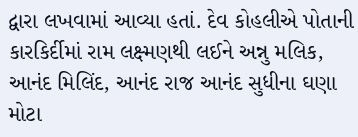દ્વારા લખવામાં આવ્યા હતાં. દેવ કોહલીએ પોતાની કારકિર્દીમાં રામ લક્ષ્મણથી લઈને અન્નુ મલિક, આનંદ મિલિંદ, આનંદ રાજ આનંદ સુધીના ઘણા મોટા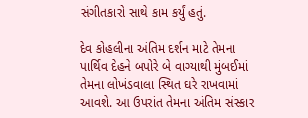સંગીતકારો સાથે કામ કર્યું હતું.

દેવ કોહલીના અંતિમ દર્શન માટે તેમના પાર્થિવ દેહને બપોરે બે વાગ્યાથી મુંબઈમાં તેમના લોખંડવાલા સ્થિત ઘરે રાખવામાં આવશે. આ ઉપરાંત તેમના અંતિમ સંસ્કાર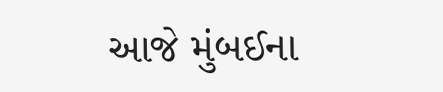આજે મુંબઈના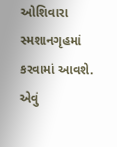ઓશિવારા સ્મશાનગૃહમાં કરવામાં આવશે. એવું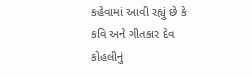કહેવામાં આવી રહ્યું છે કે કવિ અને ગીતકાર દેવ કોહલીનું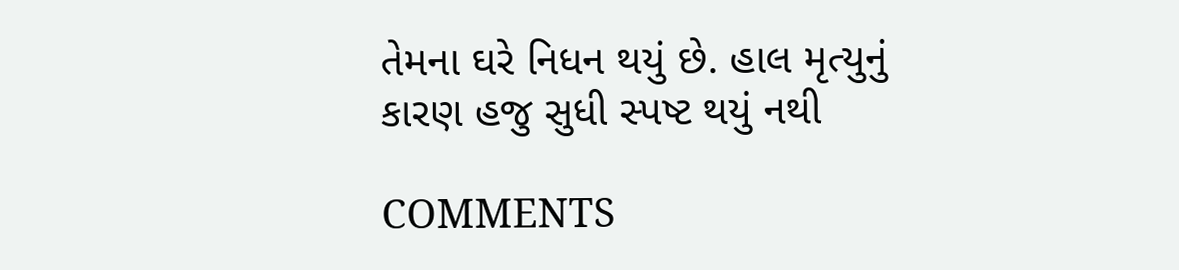તેમના ઘરે નિધન થયું છે. હાલ મૃત્યુનું કારણ હજુ સુધી સ્પષ્ટ થયું નથી

COMMENTS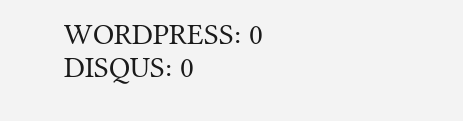WORDPRESS: 0
DISQUS: 0